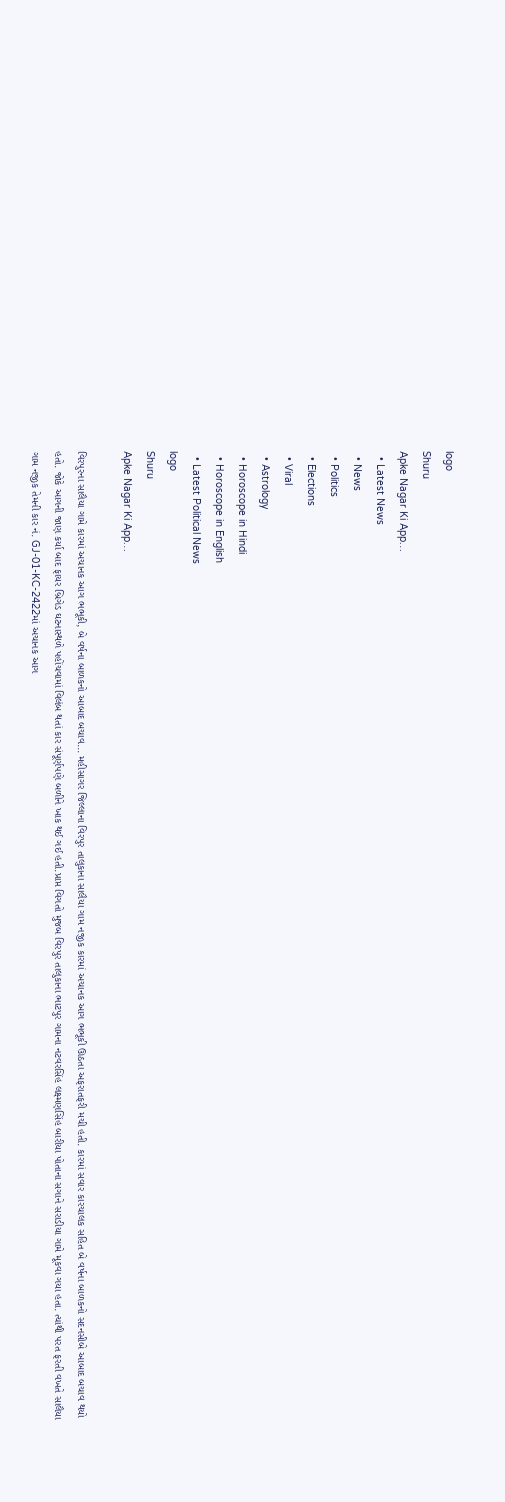logo
Shuru
Apke Nagar Ki App…
  • Latest News
  • News
  • Politics
  • Elections
  • Viral
  • Astrology
  • Horoscope in Hindi
  • Horoscope in English
  • Latest Political News
logo
Shuru
Apke Nagar Ki App…

વિરપુરના સાલૈયા ગામે કારમાં અચાનક આગ ભભૂકી, બે વર્ષના બાળકનો આબાદ બચાવ... મહીસાગર જિલ્લાના વિરપુર તાલુકાના સાલૈયા ગામ નજીક કારમાં અચાનક આગ ભભૂકી ઊઠતા અફરાતફરી મચી હતી. કારમાં સવાર કારચાલક સહિત બે વર્ષના બાળકનો સદનસીબે આબાદ બચાવ થયો હતો. જોકે આગની જાણ કર્યા બાદ ફાયર બ્રિગેડ ઘટનાસ્થળે પહોંચવામાં વિલંબ થતાં કાર સંપૂર્ણપણે બળીને ખાક થઈ ગઈ હતી.પ્રાપ્ત વિગતો મુજબ વિરપુર તાલુકાના ભાટપુર ગામના નટવરસિંહ લક્ષ્મણસિંહ બારીયા પોતાના સગાને સરાડીયા ગામે મૂકવા ગયા હતા. ત્યાંથી પરત ફરતી વખતે સાલૈયા ગામ નજીક તેમની કાર નં. GJ-01-KC-2422માં અચાનક આગ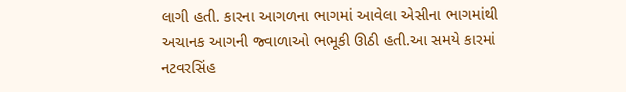લાગી હતી. કારના આગળના ભાગમાં આવેલા એસીના ભાગમાંથી અચાનક આગની જ્વાળાઓ ભભૂકી ઊઠી હતી.આ સમયે કારમાં નટવરસિંહ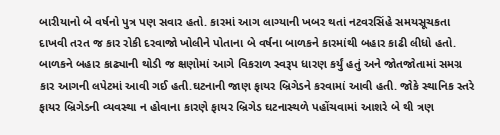બારીયાનો બે વર્ષનો પુત્ર પણ સવાર હતો. કારમાં આગ લાગ્યાની ખબર થતાં નટવરસિંહે સમયસૂચકતા દાખવી તરત જ કાર રોકી દરવાજો ખોલીને પોતાના બે વર્ષના બાળકને કારમાંથી બહાર કાઢી લીધો હતો. બાળકને બહાર કાઢ્યાની થોડી જ ક્ષણોમાં આગે વિકરાળ સ્વરૂપ ધારણ કર્યું હતું અને જોતજોતામાં સમગ્ર કાર આગની લપેટમાં આવી ગઈ હતી.ઘટનાની જાણ ફાયર બ્રિગેડને કરવામાં આવી હતી. જોકે સ્થાનિક સ્તરે ફાયર બ્રિગેડની વ્યવસ્થા ન હોવાના કારણે ફાયર બ્રિગેડ ઘટનાસ્થળે પહોંચવામાં આશરે બે થી ત્રણ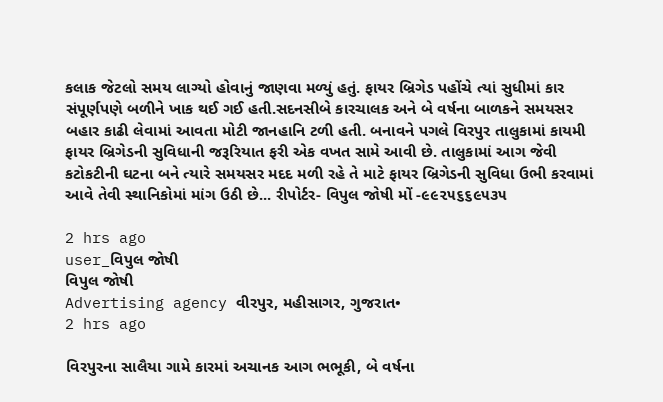કલાક જેટલો સમય લાગ્યો હોવાનું જાણવા મળ્યું હતું. ફાયર બ્રિગેડ પહોંચે ત્યાં સુધીમાં કાર સંપૂર્ણપણે બળીને ખાક થઈ ગઈ હતી.સદનસીબે કારચાલક અને બે વર્ષના બાળકને સમયસર બહાર કાઢી લેવામાં આવતા મોટી જાનહાનિ ટળી હતી. બનાવને પગલે વિરપુર તાલુકામાં કાયમી ફાયર બ્રિગેડની સુવિધાની જરૂરિયાત ફરી એક વખત સામે આવી છે. તાલુકામાં આગ જેવી કટોકટીની ઘટના બને ત્યારે સમયસર મદદ મળી રહે તે માટે ફાયર બ્રિગેડની સુવિધા ઉભી કરવામાં આવે તેવી સ્થાનિકોમાં માંગ ઉઠી છે... રીપોર્ટર- વિપુલ જોષી મોં -૯૯૨૫૬૬૯૫૩૫

2 hrs ago
user_વિપુલ જોષી
વિપુલ જોષી
Advertising agency વીરપુર, મહીસાગર, ગુજરાત•
2 hrs ago

વિરપુરના સાલૈયા ગામે કારમાં અચાનક આગ ભભૂકી, બે વર્ષના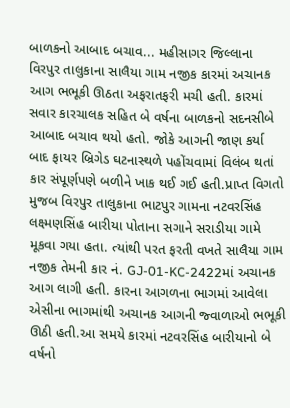બાળકનો આબાદ બચાવ... મહીસાગર જિલ્લાના વિરપુર તાલુકાના સાલૈયા ગામ નજીક કારમાં અચાનક આગ ભભૂકી ઊઠતા અફરાતફરી મચી હતી. કારમાં સવાર કારચાલક સહિત બે વર્ષના બાળકનો સદનસીબે આબાદ બચાવ થયો હતો. જોકે આગની જાણ કર્યા બાદ ફાયર બ્રિગેડ ઘટનાસ્થળે પહોંચવામાં વિલંબ થતાં કાર સંપૂર્ણપણે બળીને ખાક થઈ ગઈ હતી.પ્રાપ્ત વિગતો મુજબ વિરપુર તાલુકાના ભાટપુર ગામના નટવરસિંહ લક્ષ્મણસિંહ બારીયા પોતાના સગાને સરાડીયા ગામે મૂકવા ગયા હતા. ત્યાંથી પરત ફરતી વખતે સાલૈયા ગામ નજીક તેમની કાર નં. GJ-01-KC-2422માં અચાનક આગ લાગી હતી. કારના આગળના ભાગમાં આવેલા એસીના ભાગમાંથી અચાનક આગની જ્વાળાઓ ભભૂકી ઊઠી હતી.આ સમયે કારમાં નટવરસિંહ બારીયાનો બે વર્ષનો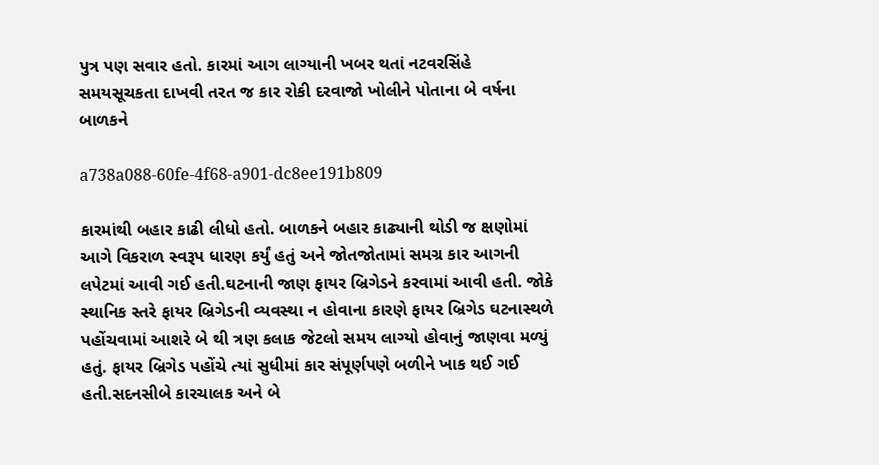પુત્ર પણ સવાર હતો. કારમાં આગ લાગ્યાની ખબર થતાં નટવરસિંહે સમયસૂચકતા દાખવી તરત જ કાર રોકી દરવાજો ખોલીને પોતાના બે વર્ષના બાળકને

a738a088-60fe-4f68-a901-dc8ee191b809

કારમાંથી બહાર કાઢી લીધો હતો. બાળકને બહાર કાઢ્યાની થોડી જ ક્ષણોમાં આગે વિકરાળ સ્વરૂપ ધારણ કર્યું હતું અને જોતજોતામાં સમગ્ર કાર આગની લપેટમાં આવી ગઈ હતી.ઘટનાની જાણ ફાયર બ્રિગેડને કરવામાં આવી હતી. જોકે સ્થાનિક સ્તરે ફાયર બ્રિગેડની વ્યવસ્થા ન હોવાના કારણે ફાયર બ્રિગેડ ઘટનાસ્થળે પહોંચવામાં આશરે બે થી ત્રણ કલાક જેટલો સમય લાગ્યો હોવાનું જાણવા મળ્યું હતું. ફાયર બ્રિગેડ પહોંચે ત્યાં સુધીમાં કાર સંપૂર્ણપણે બળીને ખાક થઈ ગઈ હતી.સદનસીબે કારચાલક અને બે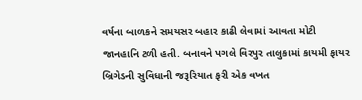વર્ષના બાળકને સમયસર બહાર કાઢી લેવામાં આવતા મોટી જાનહાનિ ટળી હતી. બનાવને પગલે વિરપુર તાલુકામાં કાયમી ફાયર બ્રિગેડની સુવિધાની જરૂરિયાત ફરી એક વખત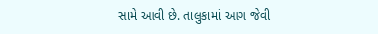સામે આવી છે. તાલુકામાં આગ જેવી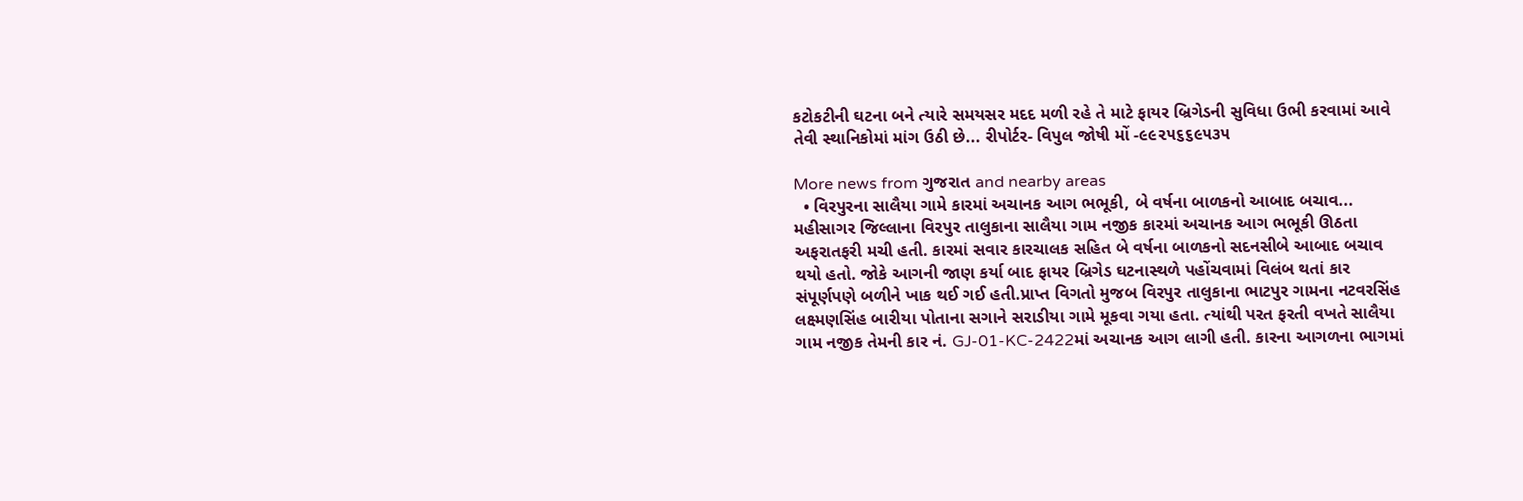કટોકટીની ઘટના બને ત્યારે સમયસર મદદ મળી રહે તે માટે ફાયર બ્રિગેડની સુવિધા ઉભી કરવામાં આવે તેવી સ્થાનિકોમાં માંગ ઉઠી છે... રીપોર્ટર- વિપુલ જોષી મોં -૯૯૨૫૬૬૯૫૩૫

More news from ગુજરાત and nearby areas
  • વિરપુરના સાલૈયા ગામે કારમાં અચાનક આગ ભભૂકી, બે વર્ષના બાળકનો આબાદ બચાવ... મહીસાગર જિલ્લાના વિરપુર તાલુકાના સાલૈયા ગામ નજીક કારમાં અચાનક આગ ભભૂકી ઊઠતા અફરાતફરી મચી હતી. કારમાં સવાર કારચાલક સહિત બે વર્ષના બાળકનો સદનસીબે આબાદ બચાવ થયો હતો. જોકે આગની જાણ કર્યા બાદ ફાયર બ્રિગેડ ઘટનાસ્થળે પહોંચવામાં વિલંબ થતાં કાર સંપૂર્ણપણે બળીને ખાક થઈ ગઈ હતી.પ્રાપ્ત વિગતો મુજબ વિરપુર તાલુકાના ભાટપુર ગામના નટવરસિંહ લક્ષ્મણસિંહ બારીયા પોતાના સગાને સરાડીયા ગામે મૂકવા ગયા હતા. ત્યાંથી પરત ફરતી વખતે સાલૈયા ગામ નજીક તેમની કાર નં. GJ-01-KC-2422માં અચાનક આગ લાગી હતી. કારના આગળના ભાગમાં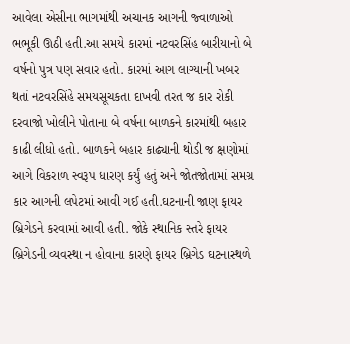આવેલા એસીના ભાગમાંથી અચાનક આગની જ્વાળાઓ ભભૂકી ઊઠી હતી.આ સમયે કારમાં નટવરસિંહ બારીયાનો બે વર્ષનો પુત્ર પણ સવાર હતો. કારમાં આગ લાગ્યાની ખબર થતાં નટવરસિંહે સમયસૂચકતા દાખવી તરત જ કાર રોકી દરવાજો ખોલીને પોતાના બે વર્ષના બાળકને કારમાંથી બહાર કાઢી લીધો હતો. બાળકને બહાર કાઢ્યાની થોડી જ ક્ષણોમાં આગે વિકરાળ સ્વરૂપ ધારણ કર્યું હતું અને જોતજોતામાં સમગ્ર કાર આગની લપેટમાં આવી ગઈ હતી.ઘટનાની જાણ ફાયર બ્રિગેડને કરવામાં આવી હતી. જોકે સ્થાનિક સ્તરે ફાયર બ્રિગેડની વ્યવસ્થા ન હોવાના કારણે ફાયર બ્રિગેડ ઘટનાસ્થળે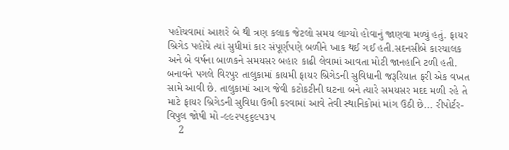પહોંચવામાં આશરે બે થી ત્રણ કલાક જેટલો સમય લાગ્યો હોવાનું જાણવા મળ્યું હતું. ફાયર બ્રિગેડ પહોંચે ત્યાં સુધીમાં કાર સંપૂર્ણપણે બળીને ખાક થઈ ગઈ હતી.સદનસીબે કારચાલક અને બે વર્ષના બાળકને સમયસર બહાર કાઢી લેવામાં આવતા મોટી જાનહાનિ ટળી હતી. બનાવને પગલે વિરપુર તાલુકામાં કાયમી ફાયર બ્રિગેડની સુવિધાની જરૂરિયાત ફરી એક વખત સામે આવી છે. તાલુકામાં આગ જેવી કટોકટીની ઘટના બને ત્યારે સમયસર મદદ મળી રહે તે માટે ફાયર બ્રિગેડની સુવિધા ઉભી કરવામાં આવે તેવી સ્થાનિકોમાં માંગ ઉઠી છે... રીપોર્ટર- વિપુલ જોષી મોં -૯૯૨૫૬૬૯૫૩૫
    2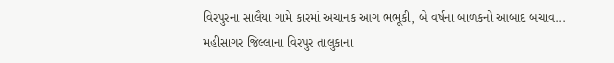વિરપુરના સાલૈયા ગામે કારમાં અચાનક આગ ભભૂકી, બે વર્ષના બાળકનો આબાદ બચાવ...
મહીસાગર જિલ્લાના વિરપુર તાલુકાના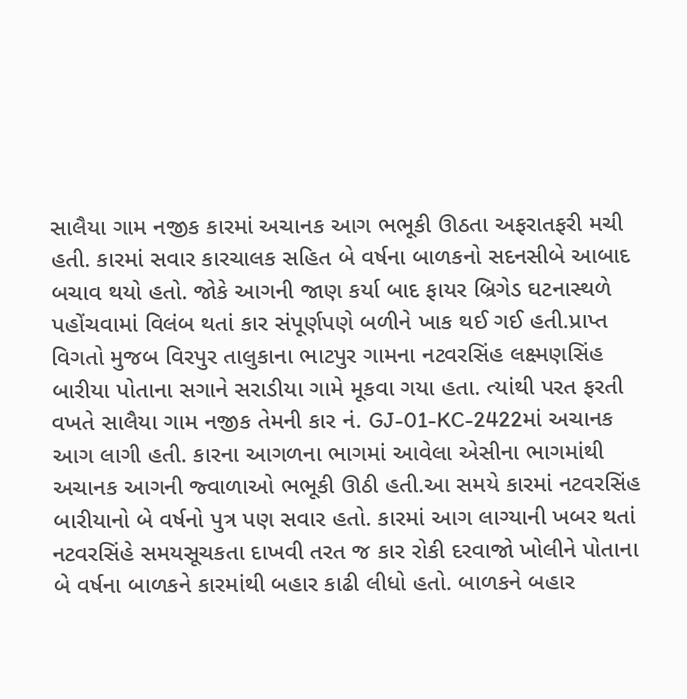સાલૈયા ગામ નજીક કારમાં અચાનક આગ ભભૂકી ઊઠતા અફરાતફરી મચી હતી. કારમાં સવાર કારચાલક સહિત બે વર્ષના બાળકનો સદનસીબે આબાદ બચાવ થયો હતો. જોકે આગની જાણ કર્યા બાદ ફાયર બ્રિગેડ ઘટનાસ્થળે પહોંચવામાં વિલંબ થતાં કાર સંપૂર્ણપણે બળીને ખાક થઈ ગઈ હતી.પ્રાપ્ત વિગતો મુજબ વિરપુર તાલુકાના ભાટપુર ગામના નટવરસિંહ લક્ષ્મણસિંહ બારીયા પોતાના સગાને સરાડીયા ગામે મૂકવા ગયા હતા. ત્યાંથી પરત ફરતી વખતે સાલૈયા ગામ નજીક તેમની કાર નં. GJ-01-KC-2422માં અચાનક આગ લાગી હતી. કારના આગળના ભાગમાં આવેલા એસીના ભાગમાંથી અચાનક આગની જ્વાળાઓ ભભૂકી ઊઠી હતી.આ સમયે કારમાં નટવરસિંહ બારીયાનો બે વર્ષનો પુત્ર પણ સવાર હતો. કારમાં આગ લાગ્યાની ખબર થતાં નટવરસિંહે સમયસૂચકતા દાખવી તરત જ કાર રોકી દરવાજો ખોલીને પોતાના બે વર્ષના બાળકને કારમાંથી બહાર કાઢી લીધો હતો. બાળકને બહાર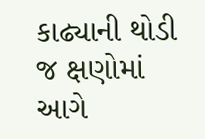કાઢ્યાની થોડી જ ક્ષણોમાં આગે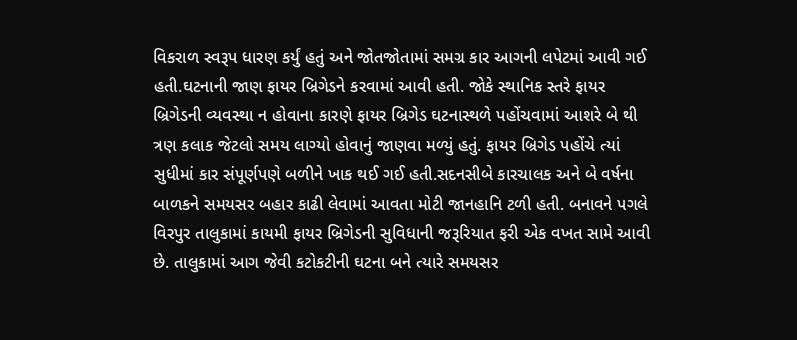વિકરાળ સ્વરૂપ ધારણ કર્યું હતું અને જોતજોતામાં સમગ્ર કાર આગની લપેટમાં આવી ગઈ હતી.ઘટનાની જાણ ફાયર બ્રિગેડને કરવામાં આવી હતી. જોકે સ્થાનિક સ્તરે ફાયર બ્રિગેડની વ્યવસ્થા ન હોવાના કારણે ફાયર બ્રિગેડ ઘટનાસ્થળે પહોંચવામાં આશરે બે થી ત્રણ કલાક જેટલો સમય લાગ્યો હોવાનું જાણવા મળ્યું હતું. ફાયર બ્રિગેડ પહોંચે ત્યાં સુધીમાં કાર સંપૂર્ણપણે બળીને ખાક થઈ ગઈ હતી.સદનસીબે કારચાલક અને બે વર્ષના બાળકને સમયસર બહાર કાઢી લેવામાં આવતા મોટી જાનહાનિ ટળી હતી. બનાવને પગલે વિરપુર તાલુકામાં કાયમી ફાયર બ્રિગેડની સુવિધાની જરૂરિયાત ફરી એક વખત સામે આવી છે. તાલુકામાં આગ જેવી કટોકટીની ઘટના બને ત્યારે સમયસર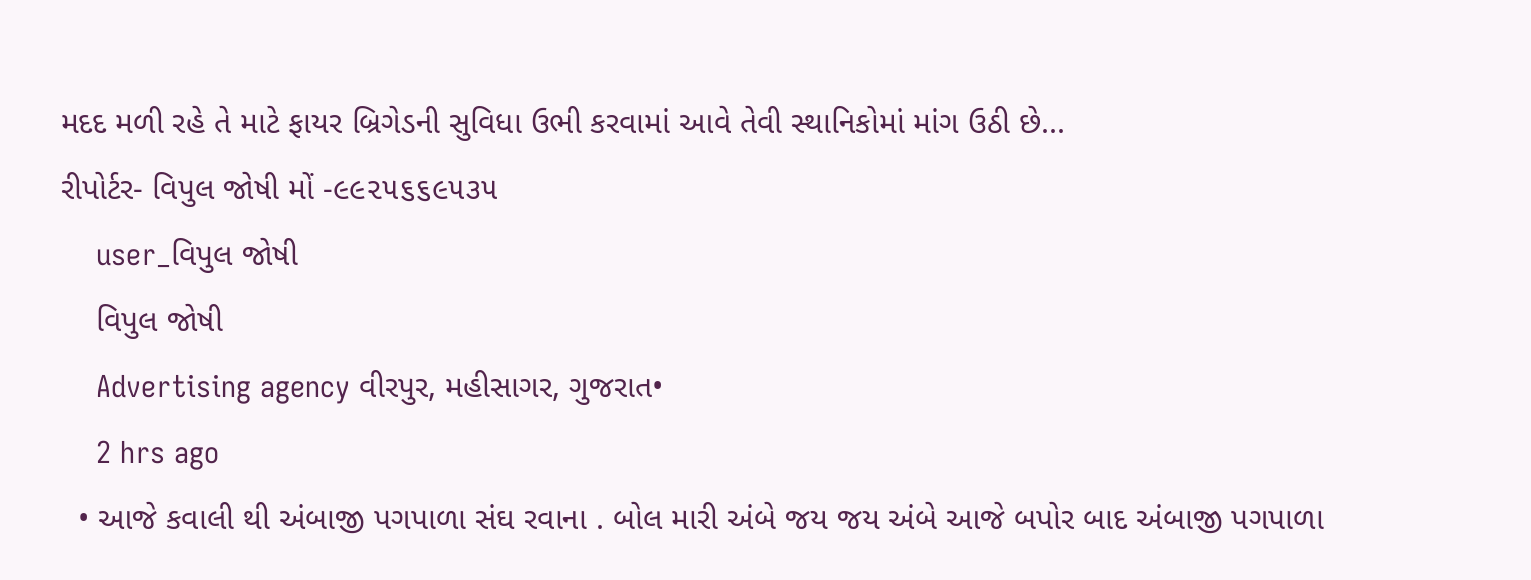મદદ મળી રહે તે માટે ફાયર બ્રિગેડની સુવિધા ઉભી કરવામાં આવે તેવી સ્થાનિકોમાં માંગ ઉઠી છે...
રીપોર્ટર- વિપુલ જોષી મોં -૯૯૨૫૬૬૯૫૩૫
    user_વિપુલ જોષી
    વિપુલ જોષી
    Advertising agency વીરપુર, મહીસાગર, ગુજરાત•
    2 hrs ago
  • આજે કવાલી થી અંબાજી પગપાળા સંઘ રવાના . બોલ મારી અંબે જય જય અંબે આજે બપોર બાદ અંબાજી પગપાળા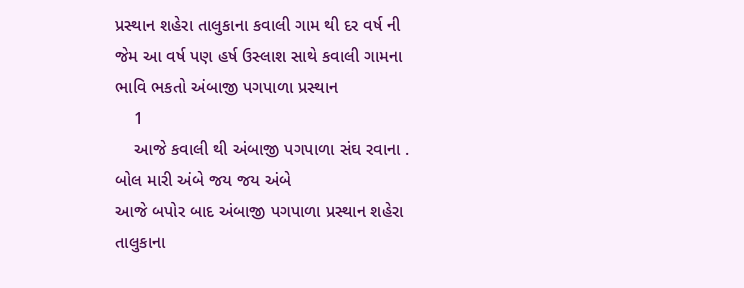પ્રસ્થાન શહેરા તાલુકાના કવાલી ગામ થી દર વર્ષ ની જેમ આ વર્ષ પણ હર્ષ ઉસ્લાશ સાથે કવાલી ગામના ભાવિ ભકતો અંબાજી પગપાળા પ્રસ્થાન
    1
    આજે કવાલી થી અંબાજી પગપાળા સંઘ રવાના . બોલ મારી અંબે જય જય અંબે
આજે બપોર બાદ અંબાજી પગપાળા પ્રસ્થાન શહેરા તાલુકાના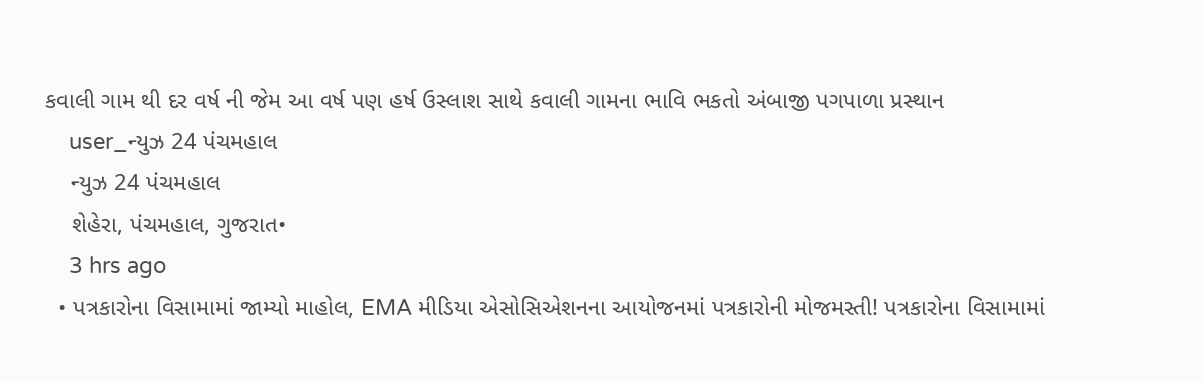કવાલી ગામ થી દર વર્ષ ની જેમ આ વર્ષ પણ હર્ષ ઉસ્લાશ સાથે કવાલી ગામના ભાવિ ભકતો અંબાજી પગપાળા પ્રસ્થાન
    user_ન્યુઝ 24 પંચમહાલ
    ન્યુઝ 24 પંચમહાલ
    શેહેરા, પંચમહાલ, ગુજરાત•
    3 hrs ago
  • પત્રકારોના વિસામામાં જામ્યો માહોલ, EMA મીડિયા એસોસિએશનના આયોજનમાં પત્રકારોની મોજમસ્તી! પત્રકારોના વિસામામાં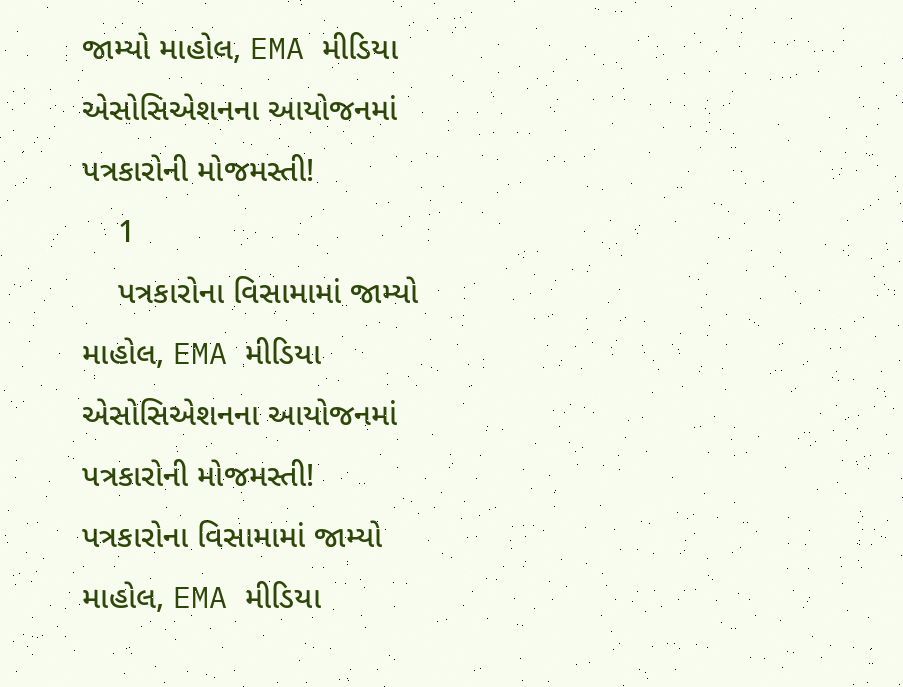જામ્યો માહોલ, EMA મીડિયા એસોસિએશનના આયોજનમાં પત્રકારોની મોજમસ્તી!
    1
    પત્રકારોના વિસામામાં જામ્યો માહોલ, EMA મીડિયા એસોસિએશનના આયોજનમાં પત્રકારોની મોજમસ્તી!
પત્રકારોના વિસામામાં જામ્યો માહોલ, EMA મીડિયા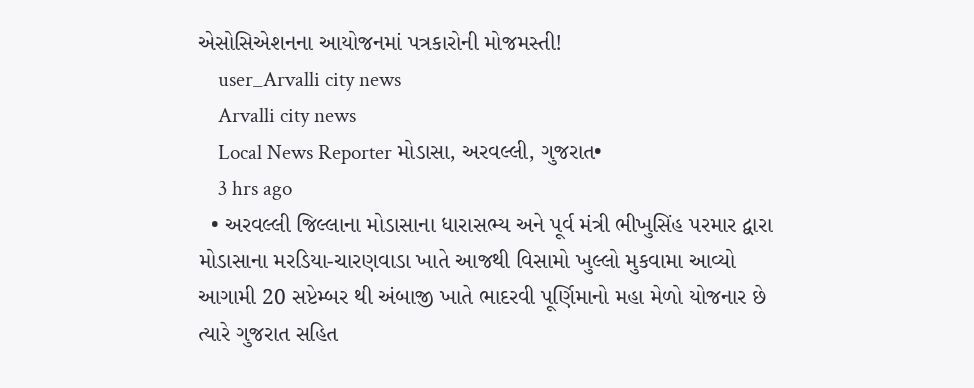એસોસિએશનના આયોજનમાં પત્રકારોની મોજમસ્તી!
    user_Arvalli city news
    Arvalli city news
    Local News Reporter મોડાસા, અરવલ્લી, ગુજરાત•
    3 hrs ago
  • અરવલ્લી જિલ્લાના મોડાસાના ધારાસભ્ય અને પૂર્વ મંત્રી ભીખુસિંહ પરમાર દ્વારા મોડાસાના મરડિયા-ચારણવાડા ખાતે આજથી વિસામો ખુલ્લો મુકવામા આવ્યો આગામી 20 સપ્ટેમ્બર થી અંબાજી ખાતે ભાદરવી પૂર્ણિમાનો મહા મેળો યોજનાર છે ત્યારે ગુજરાત સહિત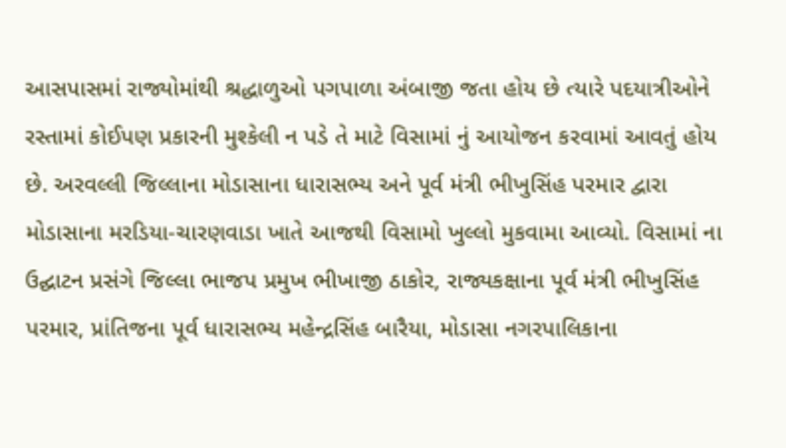આસપાસમાં રાજ્યોમાંથી શ્રદ્ધાળુઓ પગપાળા અંબાજી જતા હોય છે ત્યારે પદયાત્રીઓને રસ્તામાં કોઈપણ પ્રકારની મુશ્કેલી ન પડે તે માટે વિસામાં નું આયોજન કરવામાં આવતું હોય છે. અરવલ્લી જિલ્લાના મોડાસાના ધારાસભ્ય અને પૂર્વ મંત્રી ભીખુસિંહ પરમાર દ્વારા મોડાસાના મરડિયા-ચારણવાડા ખાતે આજથી વિસામો ખુલ્લો મુકવામા આવ્યો. વિસામાં ના ઉદ્ઘાટન પ્રસંગે જિલ્લા ભાજપ પ્રમુખ ભીખાજી ઠાકોર, રાજ્યકક્ષાના પૂર્વ મંત્રી ભીખુસિંહ પરમાર, પ્રાંતિજના પૂર્વ ધારાસભ્ય મહેન્દ્રસિંહ બારૈયા, મોડાસા નગરપાલિકાના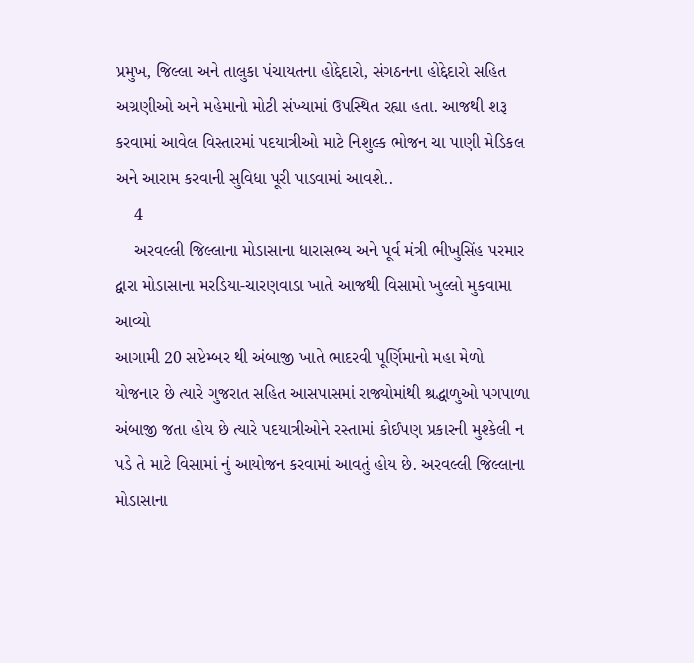પ્રમુખ, જિલ્લા અને તાલુકા પંચાયતના હોદ્દેદારો, સંગઠનના હોદ્દેદારો સહિત અગ્રણીઓ અને મહેમાનો મોટી સંખ્યામાં ઉપસ્થિત રહ્યા હતા. આજથી શરૂ કરવામાં આવેલ વિસ્તારમાં પદયાત્રીઓ માટે નિશુલ્ક ભોજન ચા પાણી મેડિકલ અને આરામ કરવાની સુવિધા પૂરી પાડવામાં આવશે..
    4
    અરવલ્લી જિલ્લાના મોડાસાના ધારાસભ્ય અને પૂર્વ મંત્રી ભીખુસિંહ પરમાર દ્વારા મોડાસાના મરડિયા-ચારણવાડા ખાતે આજથી વિસામો ખુલ્લો મુકવામા આવ્યો
આગામી 20 સપ્ટેમ્બર થી અંબાજી ખાતે ભાદરવી પૂર્ણિમાનો મહા મેળો યોજનાર છે ત્યારે ગુજરાત સહિત આસપાસમાં રાજ્યોમાંથી શ્રદ્ધાળુઓ પગપાળા અંબાજી જતા હોય છે ત્યારે પદયાત્રીઓને રસ્તામાં કોઈપણ પ્રકારની મુશ્કેલી ન પડે તે માટે વિસામાં નું આયોજન કરવામાં આવતું હોય છે. અરવલ્લી જિલ્લાના મોડાસાના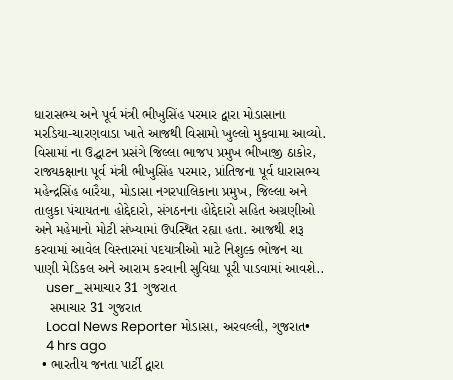ધારાસભ્ય અને પૂર્વ મંત્રી ભીખુસિંહ પરમાર દ્વારા મોડાસાના મરડિયા-ચારણવાડા ખાતે આજથી વિસામો ખુલ્લો મુકવામા આવ્યો. વિસામાં ના ઉદ્ઘાટન પ્રસંગે જિલ્લા ભાજપ પ્રમુખ ભીખાજી ઠાકોર, રાજ્યકક્ષાના પૂર્વ મંત્રી ભીખુસિંહ પરમાર, પ્રાંતિજના પૂર્વ ધારાસભ્ય મહેન્દ્રસિંહ બારૈયા, મોડાસા નગરપાલિકાના પ્રમુખ, જિલ્લા અને તાલુકા પંચાયતના હોદ્દેદારો, સંગઠનના હોદ્દેદારો સહિત અગ્રણીઓ અને મહેમાનો મોટી સંખ્યામાં ઉપસ્થિત રહ્યા હતા. આજથી શરૂ કરવામાં આવેલ વિસ્તારમાં પદયાત્રીઓ માટે નિશુલ્ક ભોજન ચા પાણી મેડિકલ અને આરામ કરવાની સુવિધા પૂરી પાડવામાં આવશે..
    user_સમાચાર 31 ગુજરાત
    સમાચાર 31 ગુજરાત
    Local News Reporter મોડાસા, અરવલ્લી, ગુજરાત•
    4 hrs ago
  • ભારતીય જનતા પાર્ટી દ્વારા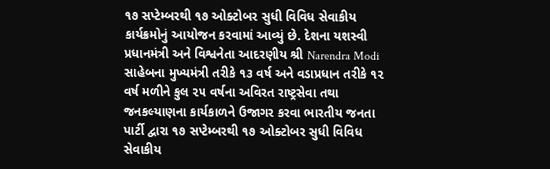૧૭ સપ્ટેમ્બરથી ૧૭ ઓક્ટોબર સુધી વિવિધ સેવાકીય કાર્યક્રમોનું આયોજન કરવામાં આવ્યું છે. દેશના યશસ્વી પ્રધાનમંત્રી અને વિશ્વનેતા આદરણીય શ્રી Narendra Modi સાહેબના મુખ્યમંત્રી તરીકે ૧૩ વર્ષ અને વડાપ્રધાન તરીકે ૧૨ વર્ષ મળીને કુલ ૨૫ વર્ષના અવિરત રાષ્ટ્રસેવા તથા જનકલ્યાણના કાર્યકાળને ઉજાગર કરવા ભારતીય જનતા પાર્ટી દ્વારા ૧૭ સપ્ટેમ્બરથી ૧૭ ઓક્ટોબર સુધી વિવિધ સેવાકીય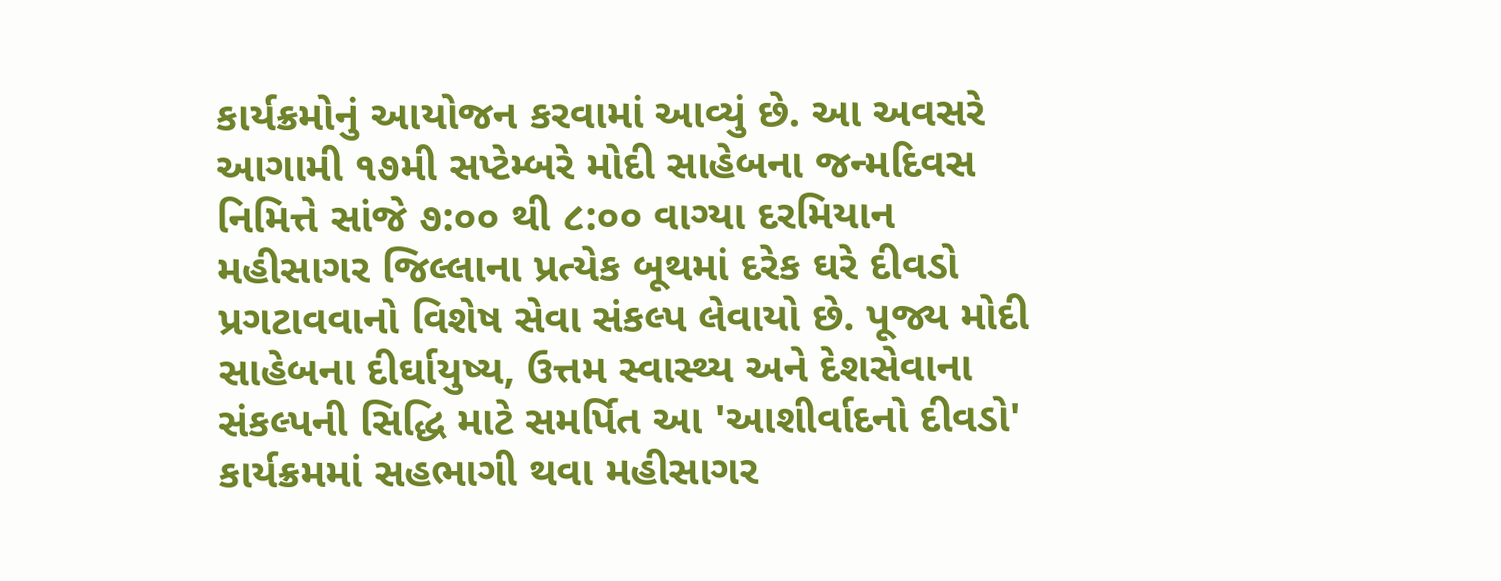કાર્યક્રમોનું આયોજન કરવામાં આવ્યું છે. આ અવસરે આગામી ૧૭મી સપ્ટેમ્બરે મોદી સાહેબના જન્મદિવસ નિમિત્તે સાંજે ૭:૦૦ થી ૮:૦૦ વાગ્યા દરમિયાન મહીસાગર જિલ્લાના પ્રત્યેક બૂથમાં દરેક ઘરે દીવડો પ્રગટાવવાનો વિશેષ સેવા સંકલ્પ લેવાયો છે. પૂજ્ય મોદી સાહેબના દીર્ઘાયુષ્ય, ઉત્તમ સ્વાસ્થ્ય અને દેશસેવાના સંકલ્પની સિદ્ધિ માટે સમર્પિત આ 'આશીર્વાદનો દીવડો' કાર્યક્રમમાં સહભાગી થવા મહીસાગર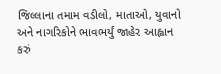જિલ્લાના તમામ વડીલો, માતાઓ, યુવાનો અને નાગરિકોને ભાવભર્યું જાહેર આહ્વાન કરું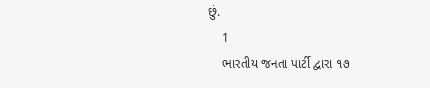છું.
    1
    ભારતીય જનતા પાર્ટી દ્વારા ૧૭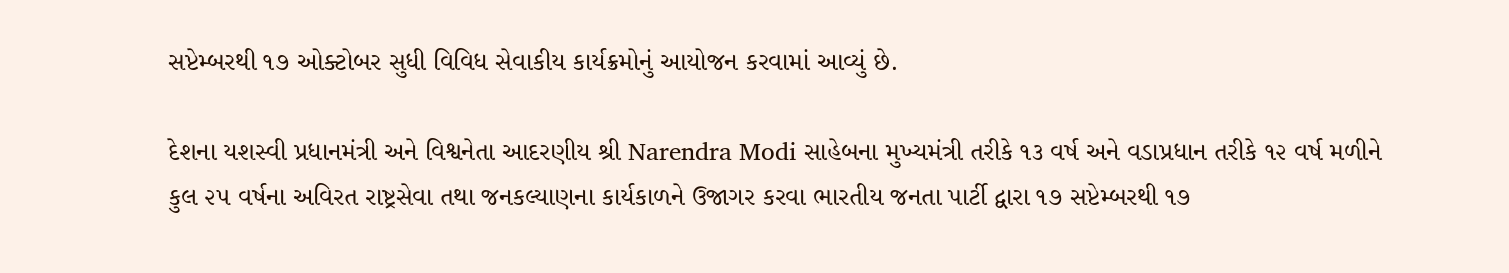સપ્ટેમ્બરથી ૧૭ ઓક્ટોબર સુધી વિવિધ સેવાકીય કાર્યક્રમોનું આયોજન કરવામાં આવ્યું છે.

દેશના યશસ્વી પ્રધાનમંત્રી અને વિશ્વનેતા આદરણીય શ્રી Narendra Modi સાહેબના મુખ્યમંત્રી તરીકે ૧૩ વર્ષ અને વડાપ્રધાન તરીકે ૧૨ વર્ષ મળીને કુલ ૨૫ વર્ષના અવિરત રાષ્ટ્રસેવા તથા જનકલ્યાણના કાર્યકાળને ઉજાગર કરવા ભારતીય જનતા પાર્ટી દ્વારા ૧૭ સપ્ટેમ્બરથી ૧૭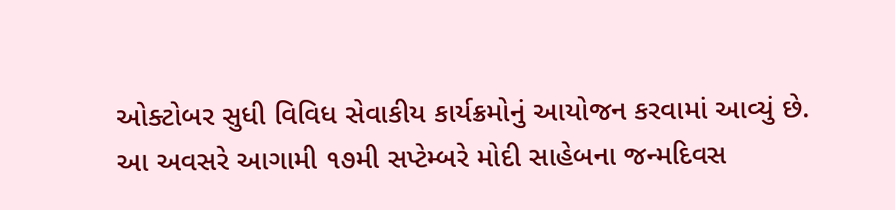ઓક્ટોબર સુધી વિવિધ સેવાકીય કાર્યક્રમોનું આયોજન કરવામાં આવ્યું છે.
આ અવસરે આગામી ૧૭મી સપ્ટેમ્બરે મોદી સાહેબના જન્મદિવસ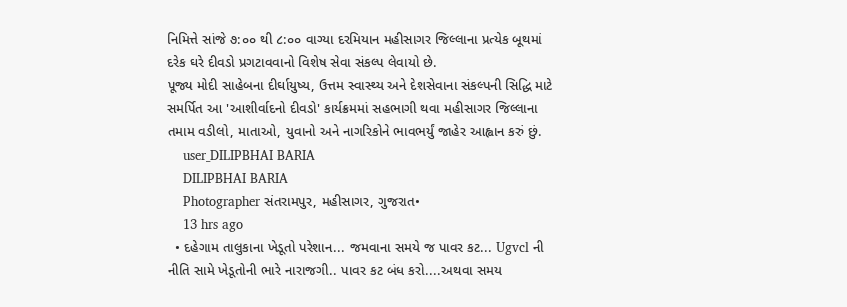નિમિત્તે સાંજે ૭:૦૦ થી ૮:૦૦ વાગ્યા દરમિયાન મહીસાગર જિલ્લાના પ્રત્યેક બૂથમાં દરેક ઘરે દીવડો પ્રગટાવવાનો વિશેષ સેવા સંકલ્પ લેવાયો છે.
પૂજ્ય મોદી સાહેબના દીર્ઘાયુષ્ય, ઉત્તમ સ્વાસ્થ્ય અને દેશસેવાના સંકલ્પની સિદ્ધિ માટે સમર્પિત આ 'આશીર્વાદનો દીવડો' કાર્યક્રમમાં સહભાગી થવા મહીસાગર જિલ્લાના તમામ વડીલો, માતાઓ, યુવાનો અને નાગરિકોને ભાવભર્યું જાહેર આહ્વાન કરું છું.
    user_DILIPBHAI BARIA
    DILIPBHAI BARIA
    Photographer સંતરામપુર, મહીસાગર, ગુજરાત•
    13 hrs ago
  • દહેગામ તાલુકાના ખેડૂતો પરેશાન... જમવાના સમયે જ પાવર કટ... Ugvcl ની નીતિ સામે ખેડૂતોની ભારે નારાજગી.. પાવર કટ બંધ કરો....અથવા સમય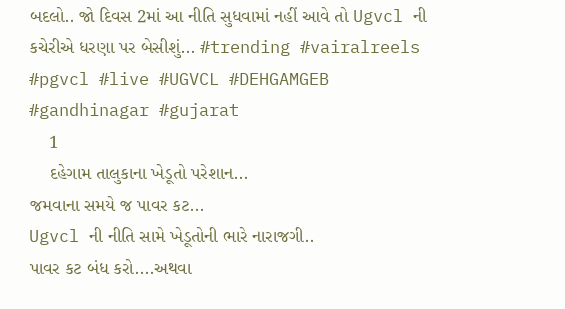બદલો.. જો દિવસ 2માં આ નીતિ સુધવામાં નહીં આવે તો Ugvcl ની કચેરીએ ધરણા પર બેસીશું... #trending #vairalreels #pgvcl #live #UGVCL #DEHGAMGEB #gandhinagar #gujarat
    1
    દહેગામ તાલુકાના ખેડૂતો પરેશાન...
જમવાના સમયે જ પાવર કટ...
Ugvcl ની નીતિ સામે ખેડૂતોની ભારે નારાજગી..
પાવર કટ બંધ કરો....અથવા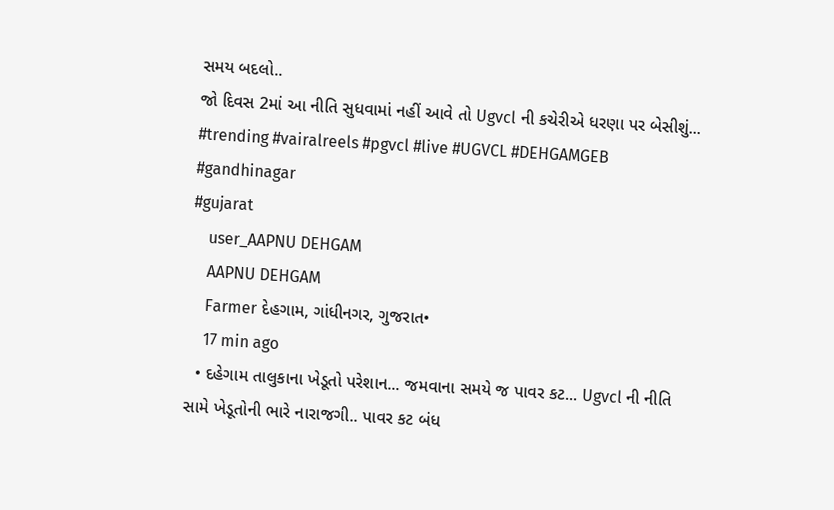સમય બદલો..
જો દિવસ 2માં આ નીતિ સુધવામાં નહીં આવે તો Ugvcl ની કચેરીએ ધરણા પર બેસીશું...
#trending #vairalreels #pgvcl #live #UGVCL #DEHGAMGEB #gandhinagar
#gujarat
    user_AAPNU DEHGAM
    AAPNU DEHGAM
    Farmer દેહગામ, ગાંધીનગર, ગુજરાત•
    17 min ago
  • દહેગામ તાલુકાના ખેડૂતો પરેશાન... જમવાના સમયે જ પાવર કટ... Ugvcl ની નીતિ સામે ખેડૂતોની ભારે નારાજગી.. પાવર કટ બંધ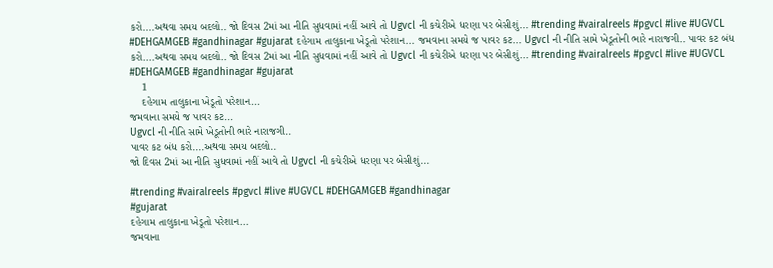કરો....અથવા સમય બદલો.. જો દિવસ 2માં આ નીતિ સુધવામાં નહીં આવે તો Ugvcl ની કચેરીએ ધરણા પર બેસીશું... #trending #vairalreels #pgvcl #live #UGVCL #DEHGAMGEB #gandhinagar #gujarat દહેગામ તાલુકાના ખેડૂતો પરેશાન... જમવાના સમયે જ પાવર કટ... Ugvcl ની નીતિ સામે ખેડૂતોની ભારે નારાજગી.. પાવર કટ બંધ કરો....અથવા સમય બદલો.. જો દિવસ 2માં આ નીતિ સુધવામાં નહીં આવે તો Ugvcl ની કચેરીએ ધરણા પર બેસીશું... #trending #vairalreels #pgvcl #live #UGVCL #DEHGAMGEB #gandhinagar #gujarat
    1
    દહેગામ તાલુકાના ખેડૂતો પરેશાન...
જમવાના સમયે જ પાવર કટ...
Ugvcl ની નીતિ સામે ખેડૂતોની ભારે નારાજગી..
પાવર કટ બંધ કરો....અથવા સમય બદલો..
જો દિવસ 2માં આ નીતિ સુધવામાં નહીં આવે તો Ugvcl ની કચેરીએ ધરણા પર બેસીશું...

#trending #vairalreels #pgvcl #live #UGVCL #DEHGAMGEB #gandhinagar
#gujarat
દહેગામ તાલુકાના ખેડૂતો પરેશાન...
જમવાના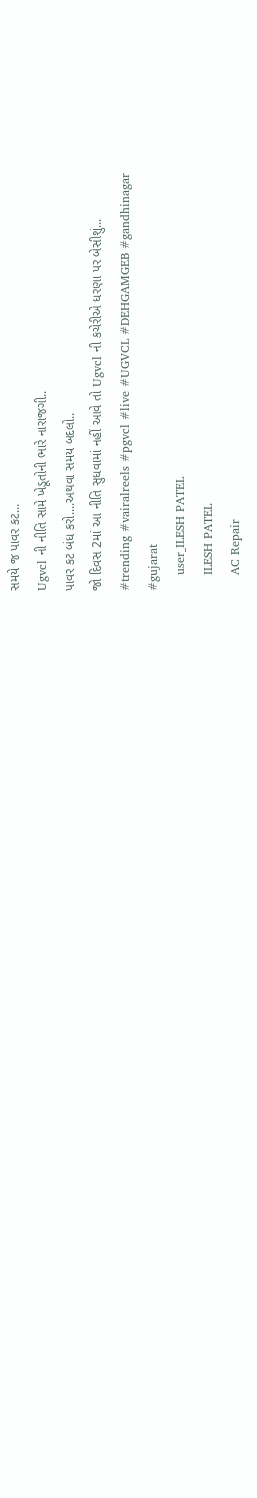સમયે જ પાવર કટ...
Ugvcl ની નીતિ સામે ખેડૂતોની ભારે નારાજગી..
પાવર કટ બંધ કરો....અથવા સમય બદલો..
જો દિવસ 2માં આ નીતિ સુધવામાં નહીં આવે તો Ugvcl ની કચેરીએ ધરણા પર બેસીશું...
#trending #vairalreels #pgvcl #live #UGVCL #DEHGAMGEB #gandhinagar
#gujarat
    user_ILESH PATEL
    ILESH PATEL
    AC Repair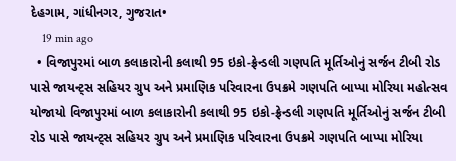દેહગામ, ગાંધીનગર, ગુજરાત•
    19 min ago
  • વિજાપુરમાં બાળ કલાકારોની કલાથી 95 ઇકો-ફ્રેન્ડલી ગણપતિ મૂર્તિઓનું સર્જન ટીબી રોડ પાસે જાયન્ટ્સ સહિયર ગ્રુપ અને પ્રમાણિક પરિવારના ઉપક્રમે ગણપતિ બાપ્પા મોરિયા મહોત્સવ યોજાયો વિજાપુરમાં બાળ કલાકારોની કલાથી 95 ઇકો-ફ્રેન્ડલી ગણપતિ મૂર્તિઓનું સર્જન ટીબી રોડ પાસે જાયન્ટ્સ સહિયર ગ્રુપ અને પ્રમાણિક પરિવારના ઉપક્રમે ગણપતિ બાપ્પા મોરિયા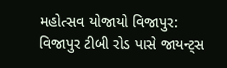મહોત્સવ યોજાયો વિજાપુર: વિજાપુર ટીબી રોડ પાસે જાયન્ટ્સ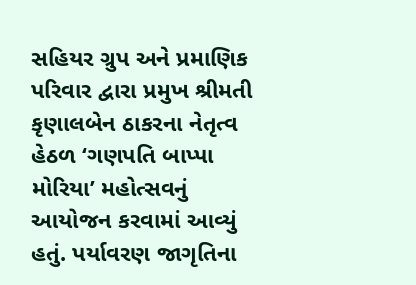સહિયર ગ્રુપ અને પ્રમાણિક પરિવાર દ્વારા પ્રમુખ શ્રીમતી કૃણાલબેન ઠાકરના નેતૃત્વ હેઠળ ‘ગણપતિ બાપ્પા મોરિયા’ મહોત્સવનું આયોજન કરવામાં આવ્યું હતું. પર્યાવરણ જાગૃતિના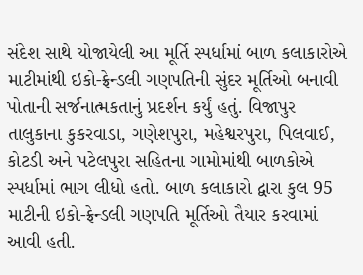સંદેશ સાથે યોજાયેલી આ મૂર્તિ સ્પર્ધામાં બાળ કલાકારોએ માટીમાંથી ઇકો-ફ્રેન્ડલી ગણપતિની સુંદર મૂર્તિઓ બનાવી પોતાની સર્જનાત્મકતાનું પ્રદર્શન કર્યું હતું. વિજાપુર તાલુકાના કુકરવાડા, ગણેશપુરા, મહેશ્વરપુરા, પિલવાઈ, કોટડી અને પટેલપુરા સહિતના ગામોમાંથી બાળકોએ સ્પર્ધામાં ભાગ લીધો હતો. બાળ કલાકારો દ્વારા કુલ 95 માટીની ઇકો-ફ્રેન્ડલી ગણપતિ મૂર્તિઓ તૈયાર કરવામાં આવી હતી.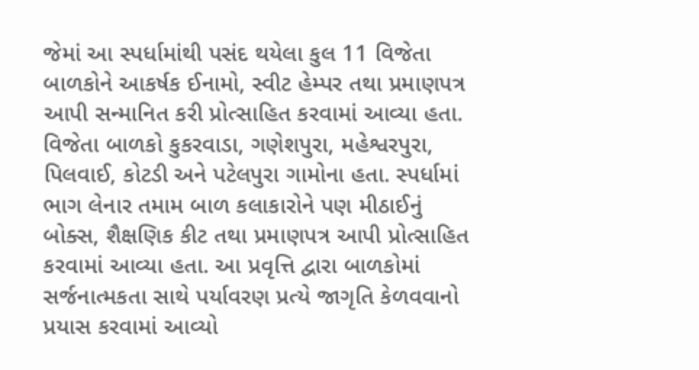જેમાં આ સ્પર્ધામાંથી પસંદ થયેલા કુલ 11 વિજેતા બાળકોને આકર્ષક ઈનામો, સ્વીટ હેમ્પર તથા પ્રમાણપત્ર આપી સન્માનિત કરી પ્રોત્સાહિત કરવામાં આવ્યા હતા. વિજેતા બાળકો કુકરવાડા, ગણેશપુરા, મહેશ્વરપુરા, પિલવાઈ, કોટડી અને પટેલપુરા ગામોના હતા. સ્પર્ધામાં ભાગ લેનાર તમામ બાળ કલાકારોને પણ મીઠાઈનું બોક્સ, શૈક્ષણિક કીટ તથા પ્રમાણપત્ર આપી પ્રોત્સાહિત કરવામાં આવ્યા હતા. આ પ્રવૃત્તિ દ્વારા બાળકોમાં સર્જનાત્મકતા સાથે પર્યાવરણ પ્રત્યે જાગૃતિ કેળવવાનો પ્રયાસ કરવામાં આવ્યો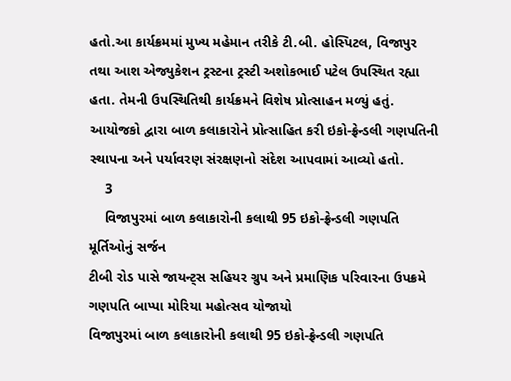હતો.આ કાર્યક્રમમાં મુખ્ય મહેમાન તરીકે ટી.બી. હોસ્પિટલ, વિજાપુર તથા આશ એજ્યુકેશન ટ્રસ્ટના ટ્રસ્ટી અશોકભાઈ પટેલ ઉપસ્થિત રહ્યા હતા. તેમની ઉપસ્થિતિથી કાર્યક્રમને વિશેષ પ્રોત્સાહન મળ્યું હતું. આયોજકો દ્વારા બાળ કલાકારોને પ્રોત્સાહિત કરી ઇકો-ફ્રેન્ડલી ગણપતિની સ્થાપના અને પર્યાવરણ સંરક્ષણનો સંદેશ આપવામાં આવ્યો હતો.
    3
    વિજાપુરમાં બાળ કલાકારોની કલાથી 95 ઇકો-ફ્રેન્ડલી ગણપતિ મૂર્તિઓનું સર્જન
ટીબી રોડ પાસે જાયન્ટ્સ સહિયર ગ્રુપ અને પ્રમાણિક પરિવારના ઉપક્રમે ગણપતિ બાપ્પા મોરિયા મહોત્સવ યોજાયો
વિજાપુરમાં બાળ કલાકારોની કલાથી 95 ઇકો-ફ્રેન્ડલી ગણપતિ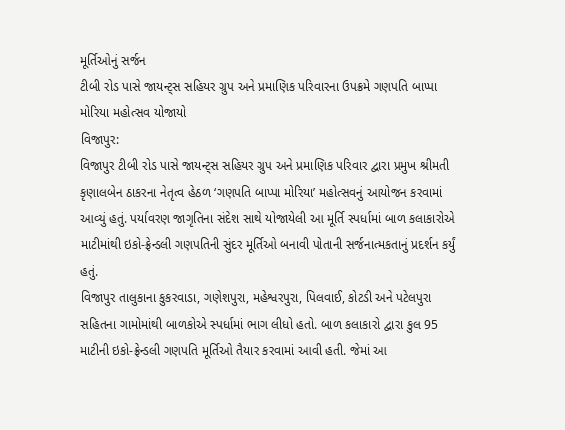મૂર્તિઓનું સર્જન
ટીબી રોડ પાસે જાયન્ટ્સ સહિયર ગ્રુપ અને પ્રમાણિક પરિવારના ઉપક્રમે ગણપતિ બાપ્પા મોરિયા મહોત્સવ યોજાયો
વિજાપુર:
વિજાપુર ટીબી રોડ પાસે જાયન્ટ્સ સહિયર ગ્રુપ અને પ્રમાણિક પરિવાર દ્વારા પ્રમુખ શ્રીમતી કૃણાલબેન ઠાકરના નેતૃત્વ હેઠળ ‘ગણપતિ બાપ્પા મોરિયા’ મહોત્સવનું આયોજન કરવામાં આવ્યું હતું. પર્યાવરણ જાગૃતિના સંદેશ સાથે યોજાયેલી આ મૂર્તિ સ્પર્ધામાં બાળ કલાકારોએ માટીમાંથી ઇકો-ફ્રેન્ડલી ગણપતિની સુંદર મૂર્તિઓ બનાવી પોતાની સર્જનાત્મકતાનું પ્રદર્શન કર્યું હતું.
વિજાપુર તાલુકાના કુકરવાડા, ગણેશપુરા, મહેશ્વરપુરા, પિલવાઈ, કોટડી અને પટેલપુરા સહિતના ગામોમાંથી બાળકોએ સ્પર્ધામાં ભાગ લીધો હતો. બાળ કલાકારો દ્વારા કુલ 95 માટીની ઇકો-ફ્રેન્ડલી ગણપતિ મૂર્તિઓ તૈયાર કરવામાં આવી હતી. જેમાં આ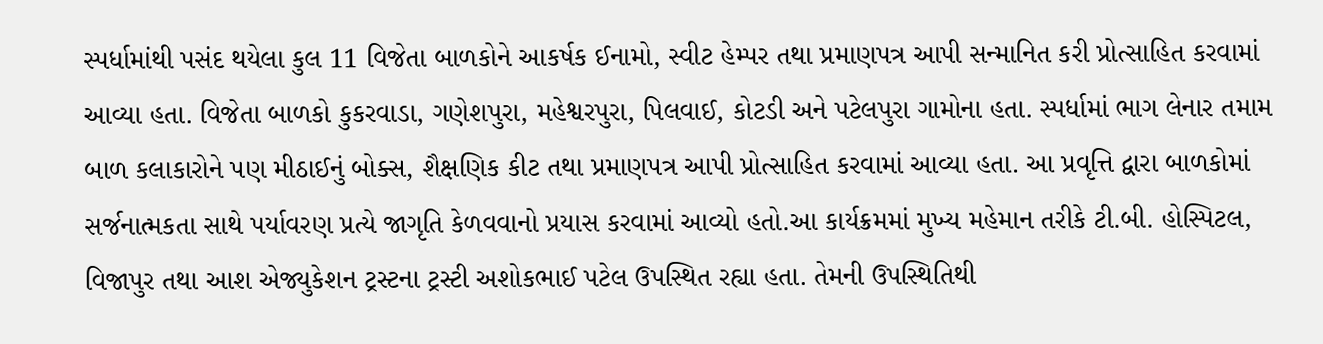સ્પર્ધામાંથી પસંદ થયેલા કુલ 11 વિજેતા બાળકોને આકર્ષક ઈનામો, સ્વીટ હેમ્પર તથા પ્રમાણપત્ર આપી સન્માનિત કરી પ્રોત્સાહિત કરવામાં આવ્યા હતા. વિજેતા બાળકો કુકરવાડા, ગણેશપુરા, મહેશ્વરપુરા, પિલવાઈ, કોટડી અને પટેલપુરા ગામોના હતા. સ્પર્ધામાં ભાગ લેનાર તમામ બાળ કલાકારોને પણ મીઠાઈનું બોક્સ, શૈક્ષણિક કીટ તથા પ્રમાણપત્ર આપી પ્રોત્સાહિત કરવામાં આવ્યા હતા. આ પ્રવૃત્તિ દ્વારા બાળકોમાં સર્જનાત્મકતા સાથે પર્યાવરણ પ્રત્યે જાગૃતિ કેળવવાનો પ્રયાસ કરવામાં આવ્યો હતો.આ કાર્યક્રમમાં મુખ્ય મહેમાન તરીકે ટી.બી. હોસ્પિટલ, વિજાપુર તથા આશ એજ્યુકેશન ટ્રસ્ટના ટ્રસ્ટી અશોકભાઈ પટેલ ઉપસ્થિત રહ્યા હતા. તેમની ઉપસ્થિતિથી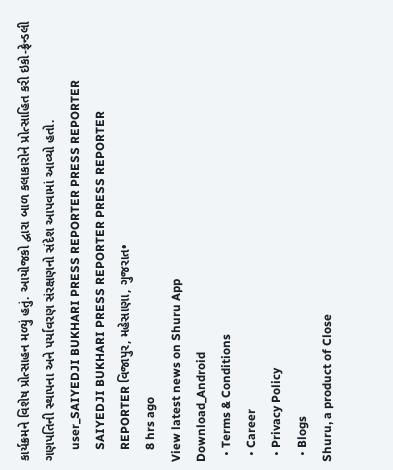કાર્યક્રમને વિશેષ પ્રોત્સાહન મળ્યું હતું. આયોજકો દ્વારા બાળ કલાકારોને પ્રોત્સાહિત કરી ઇકો-ફ્રેન્ડલી ગણપતિની સ્થાપના અને પર્યાવરણ સંરક્ષણનો સંદેશ આપવામાં આવ્યો હતો.
    user_SAIYEDJI BUKHARI PRESS REPORTER PRESS REPORTER
    SAIYEDJI BUKHARI PRESS REPORTER PRESS REPORTER
    REPORTER વિજાપુર, મહેસાણા, ગુજરાત•
    8 hrs ago
View latest news on Shuru App
Download_Android
  • Terms & Conditions
  • Career
  • Privacy Policy
  • Blogs
Shuru, a product of Close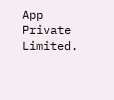App Private Limited.